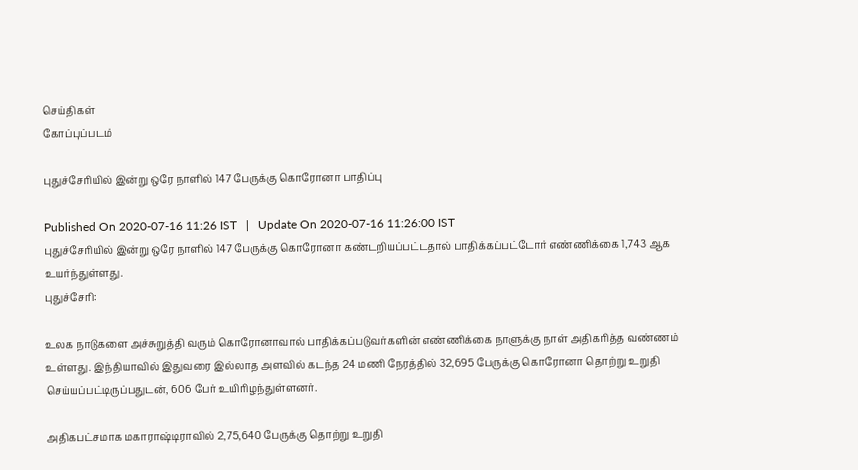செய்திகள்
கோப்புப்படம்

புதுச்சேரியில் இன்று ஒரே நாளில் 147 பேருக்கு கொரோனா பாதிப்பு

Published On 2020-07-16 11:26 IST   |   Update On 2020-07-16 11:26:00 IST
புதுச்சேரியில் இன்று ஒரே நாளில் 147 பேருக்கு கொரோனா கண்டறியப்பட்டதால் பாதிக்கப்பட்டோர் எண்ணிக்கை 1,743 ஆக உயர்ந்துள்ளது.
புதுச்சேரி:

உலக நாடுகளை அச்சுறுத்தி வரும் கொரோனாவால் பாதிக்கப்படுவர்களின் எண்ணிக்கை நாளுக்கு நாள் அதிகரித்த வண்ணம் உள்ளது. இந்தியாவில் இதுவரை இல்லாத அளவில் கடந்த 24 மணி நேரத்தில் 32,695 பேருக்கு கொரோனா தொற்று உறுதி செய்யப்பட்டிருப்பதுடன், 606 பேர் உயிரிழந்துள்ளனர்.

அதிகபட்சமாக மகாராஷ்டிராவில் 2,75,640 பேருக்கு தொற்று உறுதி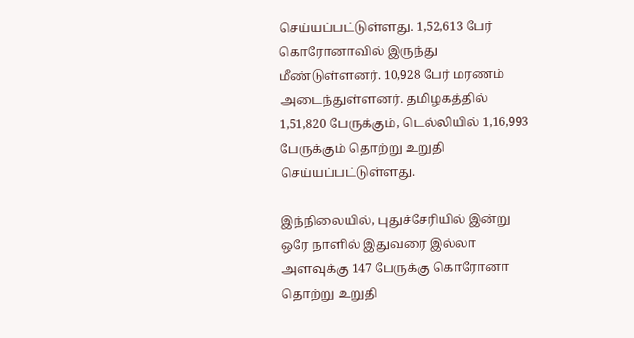செய்யப்பட்டுள்ளது. 1,52,613 பேர் கொரோனாவில் இருந்து மீண்டுள்ளனர். 10,928 பேர் மரணம் அடைந்துள்ளனர். தமிழகத்தில் 1,51,820 பேருக்கும், டெல்லியில் 1,16,993 பேருக்கும் தொற்று உறுதி செய்யப்பட்டுள்ளது.

இந்நிலையில், புதுச்சேரியில் இன்று ஒரே நாளில் இதுவரை இல்லா அளவுக்கு 147 பேருக்கு கொரோனா தொற்று உறுதி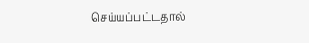செய்யப்பட்டதால்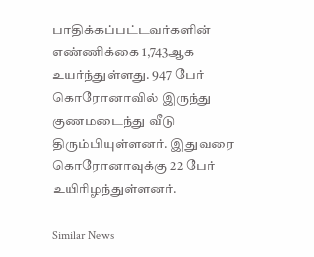பாதிக்கப்பட்டவர்களின் எண்ணிக்கை 1,743ஆக உயர்ந்துள்ளது. 947 பேர் கொரோனாவில் இருந்து குணமடைந்து வீடு திரும்பியுள்ளனர். இதுவரை கொரோனாவுக்கு 22 பேர் உயிரிழந்துள்ளனர்.

Similar News